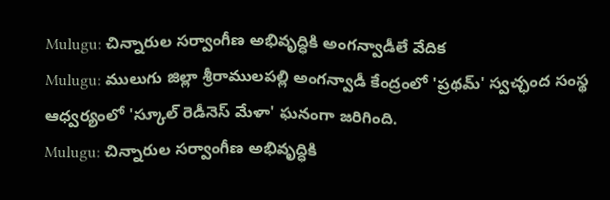Mulugu: చిన్నారుల సర్వాంగీణ అభివృద్ధికి అంగన్వాడీలే వేదిక
Mulugu: ములుగు జిల్లా శ్రీరాములపల్లి అంగన్వాడీ కేంద్రంలో 'ప్రథమ్' స్వచ్ఛంద సంస్థ ఆధ్వర్యంలో 'స్కూల్ రెడీనెస్ మేళా' ఘనంగా జరిగింది.
Mulugu: చిన్నారుల సర్వాంగీణ అభివృద్ధికి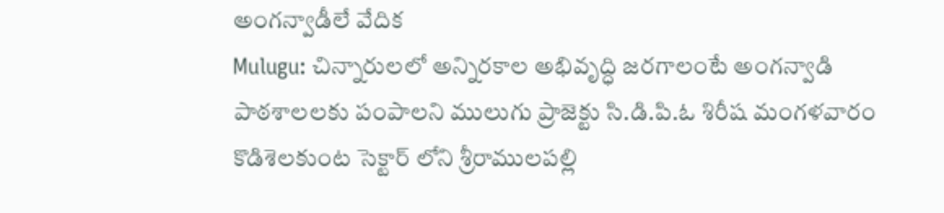అంగన్వాడీలే వేదిక
Mulugu: చిన్నారులలో అన్నిరకాల అభివృద్ధి జరగాలంటే అంగన్వాడి పాఠశాలలకు పంపాలని ములుగు ప్రాజెక్టు సి.డి.పి.ఓ శిరీష మంగళవారం కొడిశెలకుంట సెక్టార్ లోని శ్రీరాములపల్లి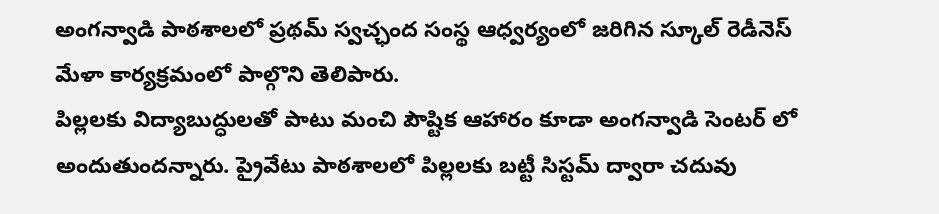అంగన్వాడి పాఠశాలలో ప్రథమ్ స్వచ్ఛంద సంస్థ ఆధ్వర్యంలో జరిగిన స్కూల్ రెడీనెస్ మేళా కార్యక్రమంలో పాల్గొని తెలిపారు.
పిల్లలకు విద్యాబుద్ధులతో పాటు మంచి పౌష్టిక ఆహారం కూడా అంగన్వాడి సెంటర్ లో అందుతుందన్నారు. ప్రైవేటు పాఠశాలలో పిల్లలకు బట్టీ సిస్టమ్ ద్వారా చదువు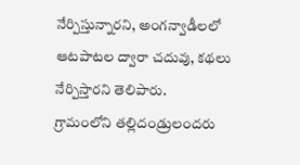నేర్పిస్తున్నారని, అంగన్వాడీలలో ఆటపాటల ద్వారా చదువు, కథలు నేర్పిస్తారని తెలిపారు.
గ్రామంలోని తల్లిదండ్రులందరు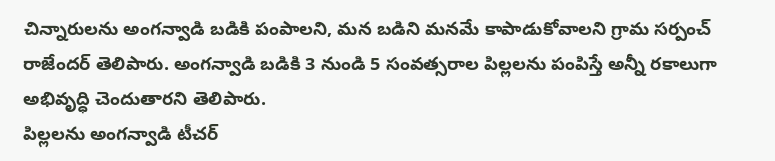చిన్నారులను అంగన్వాడి బడికి పంపాలని, మన బడిని మనమే కాపాడుకోవాలని గ్రామ సర్పంచ్ రాజేందర్ తెలిపారు. అంగన్వాడి బడికి 3 నుండి 5 సంవత్సరాల పిల్లలను పంపిస్తే అన్నీ రకాలుగా అభివృద్ధి చెందుతారని తెలిపారు.
పిల్లలను అంగన్వాడి టీచర్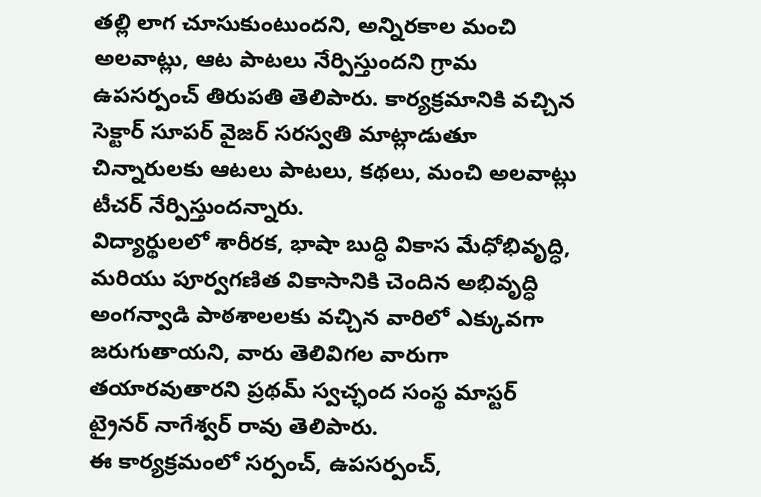తల్లి లాగ చూసుకుంటుందని, అన్నిరకాల మంచి అలవాట్లు, ఆట పాటలు నేర్పిస్తుందని గ్రామ ఉపసర్పంచ్ తిరుపతి తెలిపారు. కార్యక్రమానికి వచ్చిన సెక్టార్ సూపర్ వైజర్ సరస్వతి మాట్లాడుతూ చిన్నారులకు ఆటలు పాటలు, కథలు, మంచి అలవాట్లు టీచర్ నేర్పిస్తుందన్నారు.
విద్యార్థులలో శారీరక, భాషా బుద్ధి వికాస మేధోభివృద్ధి, మరియు పూర్వగణిత వికాసానికి చెందిన అభివృద్ధి అంగన్వాడి పాఠశాలలకు వచ్చిన వారిలో ఎక్కువగా జరుగుతాయని, వారు తెలివిగల వారుగా తయారవుతారని ప్రథమ్ స్వచ్ఛంద సంస్థ మాస్టర్ ట్రైనర్ నాగేశ్వర్ రావు తెలిపారు.
ఈ కార్యక్రమంలో సర్పంచ్, ఉపసర్పంచ్,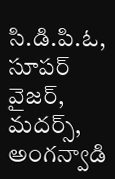సి.డి.పి.ఓ, సూపర్ వైజర్, మదర్స్, అంగన్వాడి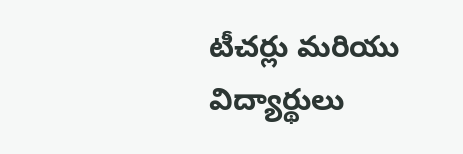టీచర్లు మరియు విద్యార్థులు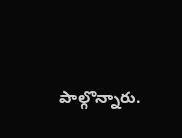పాల్గొన్నారు.